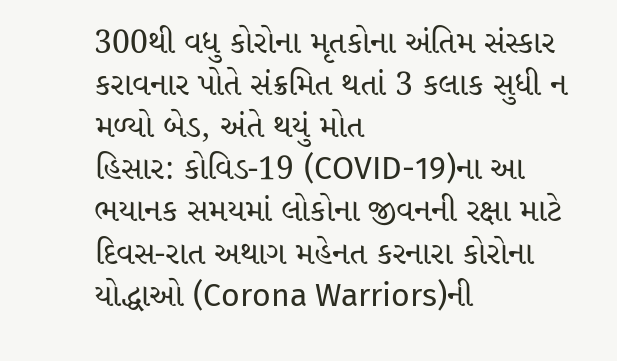300થી વધુ કોરોના મૃતકોના અંતિમ સંસ્કાર કરાવનાર પોતે સંક્રમિત થતાં 3 કલાક સુધી ન મળ્યો બેડ, અંતે થયું મોત
હિસાર: કોવિડ-19 (COVID-19)ના આ ભયાનક સમયમાં લોકોના જીવનની રક્ષા માટે દિવસ-રાત અથાગ મહેનત કરનારા કોરોના યોદ્ધાઓ (Corona Warriors)ની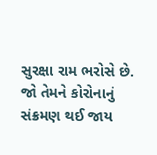સુરક્ષા રામ ભરોસે છે. જો તેમને કોરોનાનું સંક્રમણ થઈ જાય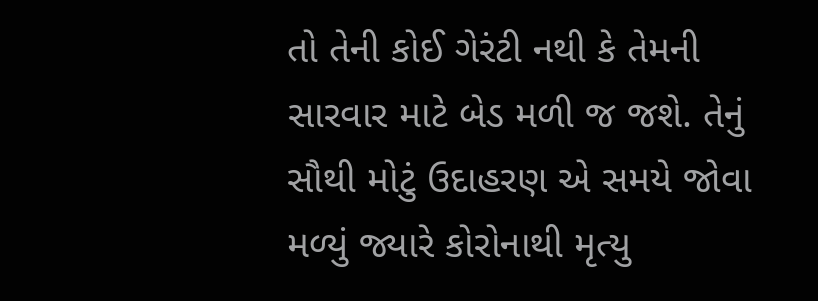તો તેની કોઈ ગેરંટી નથી કે તેમની સારવાર માટે બેડ મળી જ જશે. તેનું સૌથી મોટું ઉદાહરણ એ સમયે જોવા મળ્યું જ્યારે કોરોનાથી મૃત્યુ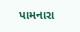પામનારા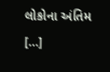લોકોના અંતિમ […]